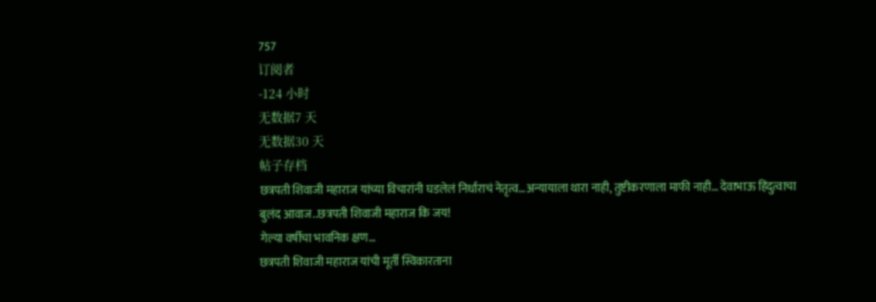757
订阅者
-124 小时
无数据7 天
无数据30 天
帖子存档
छत्रपती शिवाजी महाराज यांच्या विचारांनी घडलेलं निर्धाराचं नेतृत्व…अन्यायाला थारा नाही, तुष्टीकरणाला माफी नाही… देवाभाऊ हिंदुत्वाचा बुलंद आवाज..छत्रपती शिवाजी महाराज कि जय!
गेल्या वर्षीचा भावनिक क्षण…
छत्रपती शिवाजी महाराज यांची मूर्ती स्विकारताना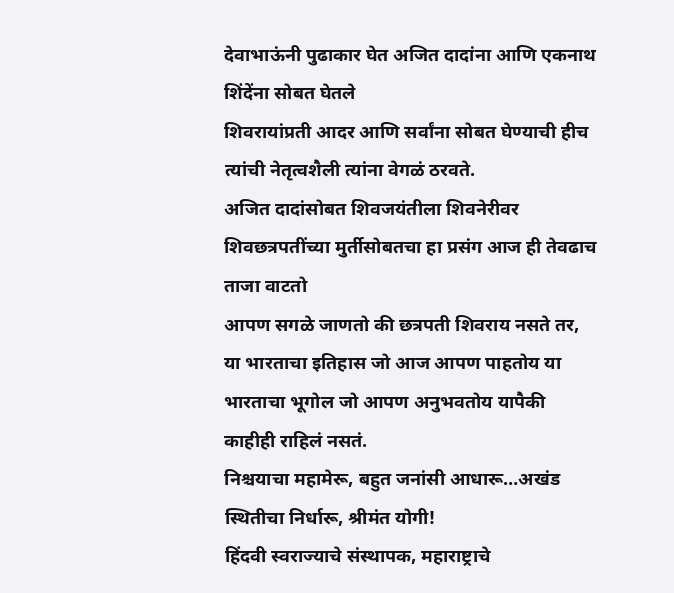देवाभाऊंनी पुढाकार घेत अजित दादांना आणि एकनाथ शिंदेंना सोबत घेतले
शिवरायांप्रती आदर आणि सर्वांना सोबत घेण्याची हीच त्यांची नेतृत्वशैली त्यांना वेगळं ठरवते.
अजित दादांसोबत शिवजयंतीला शिवनेरीवर शिवछत्रपतींच्या मुर्तीसोबतचा हा प्रसंग आज ही तेवढाच ताजा वाटतो
आपण सगळे जाणतो की छत्रपती शिवराय नसते तर, या भारताचा इतिहास जो आज आपण पाहतोय या भारताचा भूगोल जो आपण अनुभवतोय यापैकी काहीही राहिलं नसतं.
निश्चयाचा महामेरू, बहुत जनांसी आधारू…अखंड स्थितीचा निर्धारू, श्रीमंत योगी!
हिंदवी स्वराज्याचे संस्थापक, महाराष्ट्राचे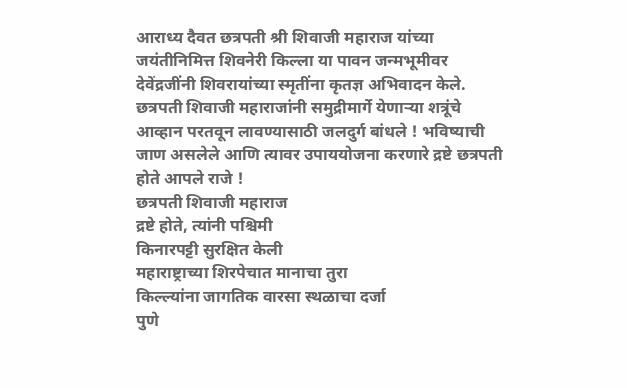आराध्य दैवत छत्रपती श्री शिवाजी महाराज यांच्या जयंतीनिमित्त शिवनेरी किल्ला या पावन जन्मभूमीवर
देवेंद्रजींनी शिवरायांच्या स्मृतींना कृतज्ञ अभिवादन केले.
छत्रपती शिवाजी महाराजांनी समुद्रीमार्गे येणाऱ्या शत्रूंचे आव्हान परतवून लावण्यासाठी जलदुर्ग बांधले ! भविष्याची जाण असलेले आणि त्यावर उपाययोजना करणारे द्रष्टे छत्रपती होते आपले राजे !
छत्रपती शिवाजी महाराज
द्रष्टे होते, त्यांनी पश्चिमी
किनारपट्टी सुरक्षित केली
महाराष्ट्राच्या शिरपेचात मानाचा तुरा
किल्ल्यांना जागतिक वारसा स्थळाचा दर्जा
पुणे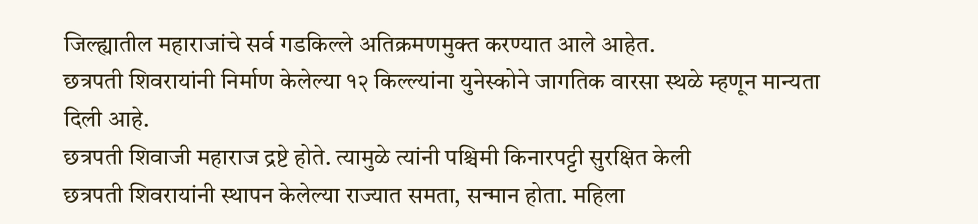जिल्ह्यातील महाराजांचे सर्व गडकिल्ले अतिक्रमणमुक्त करण्यात आले आहेत.
छत्रपती शिवरायांनी निर्माण केलेल्या १२ किल्ल्यांना युनेस्कोने जागतिक वारसा स्थळे म्हणून मान्यता दिली आहे.
छत्रपती शिवाजी महाराज द्रष्टे होते. त्यामुळे त्यांनी पश्चिमी किनारपट्टी सुरक्षित केली
छत्रपती शिवरायांनी स्थापन केलेल्या राज्यात समता, सन्मान होता. महिला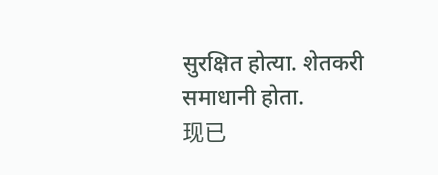सुरक्षित होत्या. शेतकरी समाधानी होता.
现已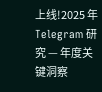上线!2025 年 Telegram 研究 — 年度关键洞察